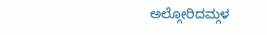ಅಲ್ಗೋರಿದಮ್ಗಳ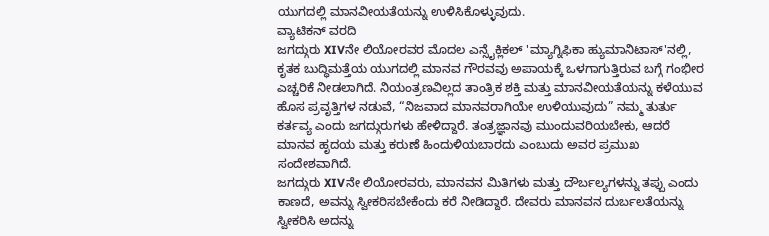ಯುಗದಲ್ಲಿ ಮಾನವೀಯತೆಯನ್ನು ಉಳಿಸಿಕೊಳ್ಳುವುದು.
ವ್ಯಾಟಿಕನ್ ವರದಿ
ಜಗದ್ಗುರು XIVನೇ ಲಿಯೋರವರ ಮೊದಲ ಎನ್ಸೈಕ್ಲಿಕಲ್ 'ಮ್ಯಾಗ್ನಿಫಿಕಾ ಹ್ಯುಮಾನಿಟಾಸ್'ನಲ್ಲಿ, ಕೃತಕ ಬುದ್ಧಿಮತ್ತೆಯ ಯುಗದಲ್ಲಿ ಮಾನವ ಗೌರವವು ಅಪಾಯಕ್ಕೆ ಒಳಗಾಗುತ್ತಿರುವ ಬಗ್ಗೆ ಗಂಭೀರ ಎಚ್ಚರಿಕೆ ನೀಡಲಾಗಿದೆ. ನಿಯಂತ್ರಣವಿಲ್ಲದ ತಾಂತ್ರಿಕ ಶಕ್ತಿ ಮತ್ತು ಮಾನವೀಯತೆಯನ್ನು ಕಳೆಯುವ ಹೊಸ ಪ್ರವೃತ್ತಿಗಳ ನಡುವೆ, “ನಿಜವಾದ ಮಾನವರಾಗಿಯೇ ಉಳಿಯುವುದು” ನಮ್ಮ ತುರ್ತು ಕರ್ತವ್ಯ ಎಂದು ಜಗದ್ಗುರುಗಳು ಹೇಳಿದ್ದಾರೆ. ತಂತ್ರಜ್ಞಾನವು ಮುಂದುವರಿಯಬೇಕು, ಆದರೆ ಮಾನವ ಹೃದಯ ಮತ್ತು ಕರುಣೆ ಹಿಂದುಳಿಯಬಾರದು ಎಂಬುದು ಅವರ ಪ್ರಮುಖ ಸಂದೇಶವಾಗಿದೆ.
ಜಗದ್ಗುರು XIVನೇ ಲಿಯೋರವರು, ಮಾನವನ ಮಿತಿಗಳು ಮತ್ತು ದೌರ್ಬಲ್ಯಗಳನ್ನು ತಪ್ಪು ಎಂದು ಕಾಣದೆ, ಅವನ್ನು ಸ್ವೀಕರಿಸಬೇಕೆಂದು ಕರೆ ನೀಡಿದ್ದಾರೆ. ದೇವರು ಮಾನವನ ದುರ್ಬಲತೆಯನ್ನು ಸ್ವೀಕರಿಸಿ ಅದನ್ನು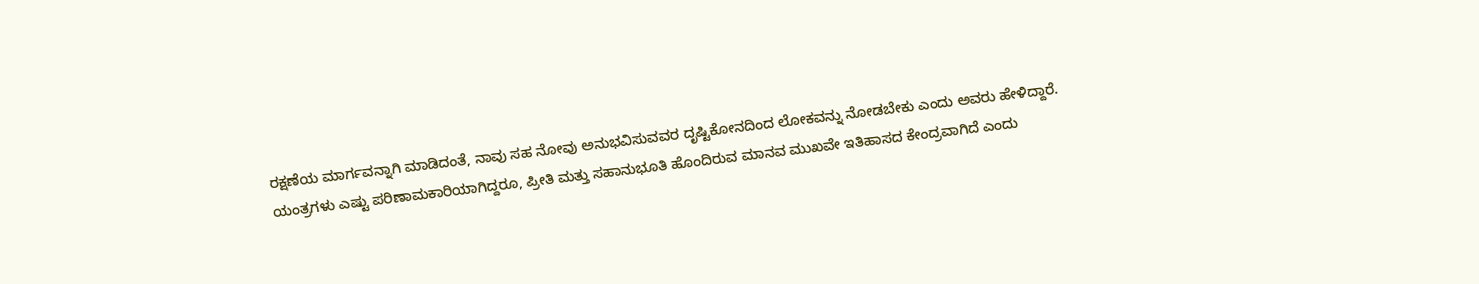ರಕ್ಷಣೆಯ ಮಾರ್ಗವನ್ನಾಗಿ ಮಾಡಿದಂತೆ, ನಾವು ಸಹ ನೋವು ಅನುಭವಿಸುವವರ ದೃಷ್ಟಿಕೋನದಿಂದ ಲೋಕವನ್ನು ನೋಡಬೇಕು ಎಂದು ಅವರು ಹೇಳಿದ್ದಾರೆ. ಯಂತ್ರಗಳು ಎಷ್ಟು ಪರಿಣಾಮಕಾರಿಯಾಗಿದ್ದರೂ, ಪ್ರೀತಿ ಮತ್ತು ಸಹಾನುಭೂತಿ ಹೊಂದಿರುವ ಮಾನವ ಮುಖವೇ ಇತಿಹಾಸದ ಕೇಂದ್ರವಾಗಿದೆ ಎಂದು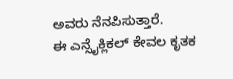ಅವರು ನೆನಪಿಸುತ್ತಾರೆ.
ಈ ಎನ್ಸೈಕ್ಲಿಕಲ್ ಕೇವಲ ಕೃತಕ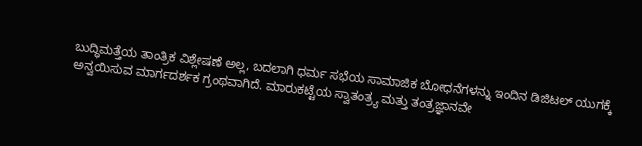ಬುದ್ಧಿಮತ್ತೆಯ ತಾಂತ್ರಿಕ ವಿಶ್ಲೇಷಣೆ ಅಲ್ಲ, ಬದಲಾಗಿ ಧರ್ಮ ಸಭೆಯ ಸಾಮಾಜಿಕ ಬೋಧನೆಗಳನ್ನು ಇಂದಿನ ಡಿಜಿಟಲ್ ಯುಗಕ್ಕೆ ಅನ್ವಯಿಸುವ ಮಾರ್ಗದರ್ಶಕ ಗ್ರಂಥವಾಗಿದೆ. ಮಾರುಕಟ್ಟೆಯ ಸ್ವಾತಂತ್ರ್ಯ ಮತ್ತು ತಂತ್ರಜ್ಞಾನವೇ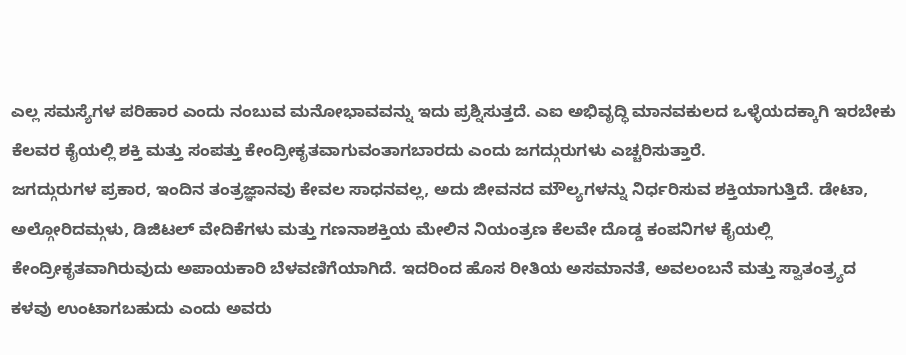ಎಲ್ಲ ಸಮಸ್ಯೆಗಳ ಪರಿಹಾರ ಎಂದು ನಂಬುವ ಮನೋಭಾವವನ್ನು ಇದು ಪ್ರಶ್ನಿಸುತ್ತದೆ. ಎಐ ಅಭಿವೃದ್ಧಿ ಮಾನವಕುಲದ ಒಳ್ಳೆಯದಕ್ಕಾಗಿ ಇರಬೇಕು ಕೆಲವರ ಕೈಯಲ್ಲಿ ಶಕ್ತಿ ಮತ್ತು ಸಂಪತ್ತು ಕೇಂದ್ರೀಕೃತವಾಗುವಂತಾಗಬಾರದು ಎಂದು ಜಗದ್ಗುರುಗಳು ಎಚ್ಚರಿಸುತ್ತಾರೆ.
ಜಗದ್ಗುರುಗಳ ಪ್ರಕಾರ, ಇಂದಿನ ತಂತ್ರಜ್ಞಾನವು ಕೇವಲ ಸಾಧನವಲ್ಲ, ಅದು ಜೀವನದ ಮೌಲ್ಯಗಳನ್ನು ನಿರ್ಧರಿಸುವ ಶಕ್ತಿಯಾಗುತ್ತಿದೆ. ಡೇಟಾ, ಅಲ್ಗೋರಿದಮ್ಗಳು, ಡಿಜಿಟಲ್ ವೇದಿಕೆಗಳು ಮತ್ತು ಗಣನಾಶಕ್ತಿಯ ಮೇಲಿನ ನಿಯಂತ್ರಣ ಕೆಲವೇ ದೊಡ್ಡ ಕಂಪನಿಗಳ ಕೈಯಲ್ಲಿ ಕೇಂದ್ರೀಕೃತವಾಗಿರುವುದು ಅಪಾಯಕಾರಿ ಬೆಳವಣಿಗೆಯಾಗಿದೆ. ಇದರಿಂದ ಹೊಸ ರೀತಿಯ ಅಸಮಾನತೆ, ಅವಲಂಬನೆ ಮತ್ತು ಸ್ವಾತಂತ್ರ್ಯದ ಕಳವು ಉಂಟಾಗಬಹುದು ಎಂದು ಅವರು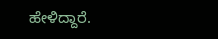ಹೇಳಿದ್ದಾರೆ.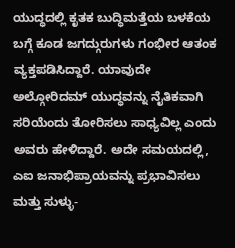ಯುದ್ಧದಲ್ಲಿ ಕೃತಕ ಬುದ್ಧಿಮತ್ತೆಯ ಬಳಕೆಯ ಬಗ್ಗೆ ಕೂಡ ಜಗದ್ಗುರುಗಳು ಗಂಭೀರ ಆತಂಕ ವ್ಯಕ್ತಪಡಿಸಿದ್ದಾರೆ. ಯಾವುದೇ ಅಲ್ಗೋರಿದಮ್ ಯುದ್ಧವನ್ನು ನೈತಿಕವಾಗಿ ಸರಿಯೆಂದು ತೋರಿಸಲು ಸಾಧ್ಯವಿಲ್ಲ ಎಂದು ಅವರು ಹೇಳಿದ್ದಾರೆ. ಅದೇ ಸಮಯದಲ್ಲಿ, ಎಐ ಜನಾಭಿಪ್ರಾಯವನ್ನು ಪ್ರಭಾವಿಸಲು ಮತ್ತು ಸುಳ್ಳು-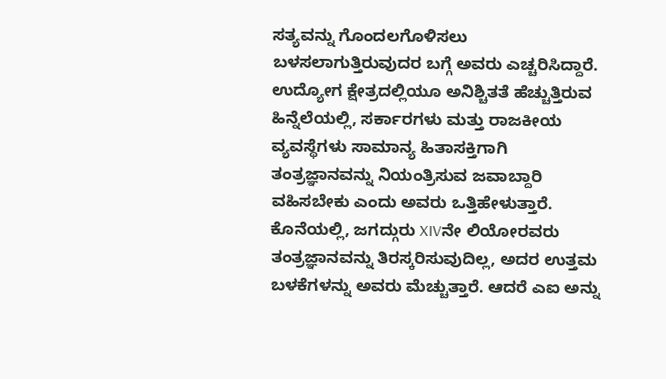ಸತ್ಯವನ್ನು ಗೊಂದಲಗೊಳಿಸಲು ಬಳಸಲಾಗುತ್ತಿರುವುದರ ಬಗ್ಗೆ ಅವರು ಎಚ್ಚರಿಸಿದ್ದಾರೆ. ಉದ್ಯೋಗ ಕ್ಷೇತ್ರದಲ್ಲಿಯೂ ಅನಿಶ್ಚಿತತೆ ಹೆಚ್ಚುತ್ತಿರುವ ಹಿನ್ನೆಲೆಯಲ್ಲಿ, ಸರ್ಕಾರಗಳು ಮತ್ತು ರಾಜಕೀಯ ವ್ಯವಸ್ಥೆಗಳು ಸಾಮಾನ್ಯ ಹಿತಾಸಕ್ತಿಗಾಗಿ ತಂತ್ರಜ್ಞಾನವನ್ನು ನಿಯಂತ್ರಿಸುವ ಜವಾಬ್ದಾರಿ ವಹಿಸಬೇಕು ಎಂದು ಅವರು ಒತ್ತಿಹೇಳುತ್ತಾರೆ.
ಕೊನೆಯಲ್ಲಿ, ಜಗದ್ಗುರು XIVನೇ ಲಿಯೋರವರು ತಂತ್ರಜ್ಞಾನವನ್ನು ತಿರಸ್ಕರಿಸುವುದಿಲ್ಲ, ಅದರ ಉತ್ತಮ ಬಳಕೆಗಳನ್ನು ಅವರು ಮೆಚ್ಚುತ್ತಾರೆ. ಆದರೆ ಎಐ ಅನ್ನು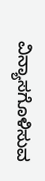ವಿನ್ಯಾಸಗೊಳಿಸುವ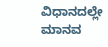ವಿಧಾನದಲ್ಲೇ ಮಾನವ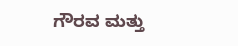ಗೌರವ ಮತ್ತು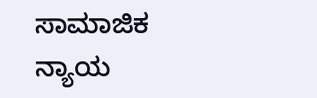ಸಾಮಾಜಿಕ ನ್ಯಾಯ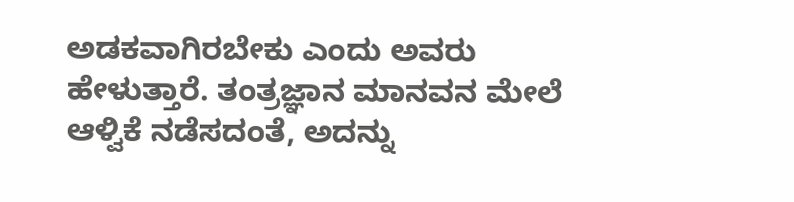ಅಡಕವಾಗಿರಬೇಕು ಎಂದು ಅವರು ಹೇಳುತ್ತಾರೆ. ತಂತ್ರಜ್ಞಾನ ಮಾನವನ ಮೇಲೆ ಆಳ್ವಿಕೆ ನಡೆಸದಂತೆ, ಅದನ್ನು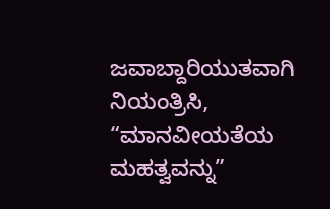ಜವಾಬ್ದಾರಿಯುತವಾಗಿ ನಿಯಂತ್ರಿಸಿ, “ಮಾನವೀಯತೆಯ ಮಹತ್ವವನ್ನು”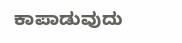ಕಾಪಾಡುವುದು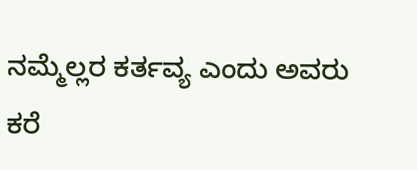ನಮ್ಮೆಲ್ಲರ ಕರ್ತವ್ಯ ಎಂದು ಅವರು ಕರೆ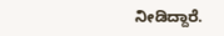ನೀಡಿದ್ದಾರೆ.